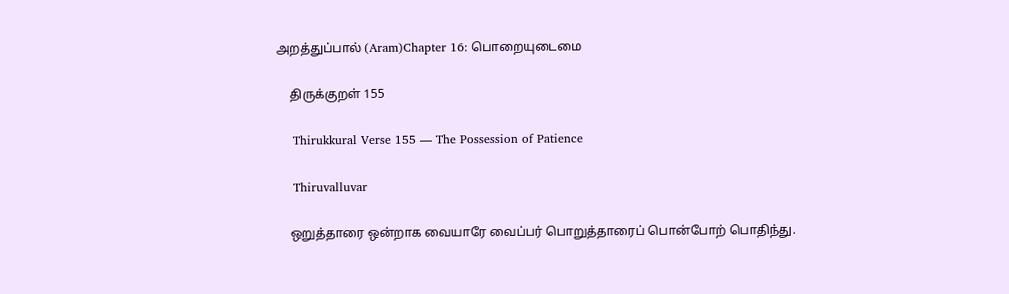அறத்துப்பால் (Aram)Chapter 16: பொறையுடைமை

    திருக்குறள் 155

    Thirukkural Verse 155 — The Possession of Patience

    Thiruvalluvar

    ஒறுத்தாரை ஒன்றாக வையாரே வைப்பர் பொறுத்தாரைப் பொன்போற் பொதிந்து.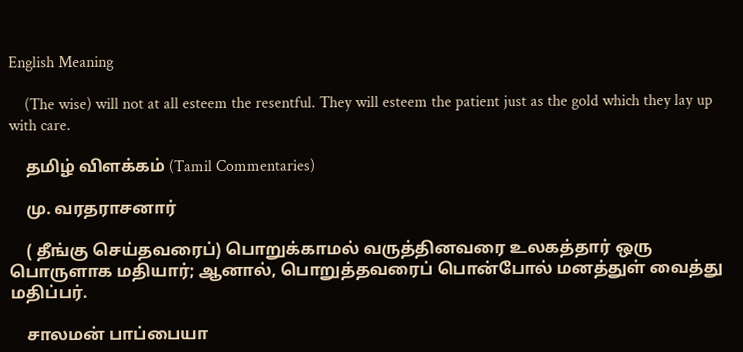English Meaning

    (The wise) will not at all esteem the resentful. They will esteem the patient just as the gold which they lay up with care.

    தமிழ் விளக்கம் (Tamil Commentaries)

    மு. வரதராசனார்

    ( தீங்கு செய்தவரைப்) பொறுக்காமல் வருத்தினவரை உலகத்தார் ஒரு பொருளாக மதியார்; ஆனால், பொறுத்தவரைப் பொன்போல் மனத்துள் வைத்து மதிப்பர்.

    சாலமன் பாப்பையா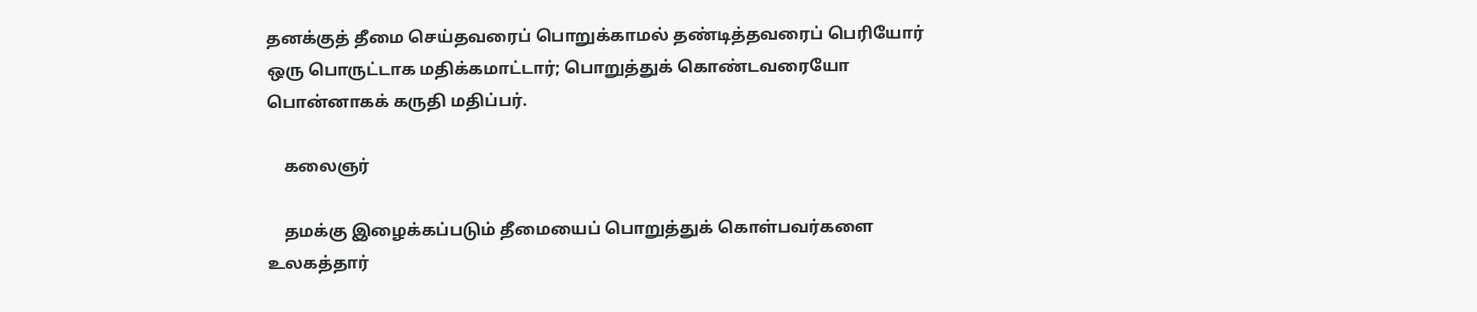தனக்குத் தீமை செய்தவரைப் பொறுக்காமல் தண்டித்தவரைப் பெரியோர் ஒரு பொருட்டாக மதிக்கமாட்டார்; பொறுத்துக் கொண்டவரையோ பொன்னாகக் கருதி மதிப்பர்.

    கலைஞர்

    தமக்கு இழைக்கப்படும் தீமையைப் பொறுத்துக் கொள்பவர்களை உலகத்தார்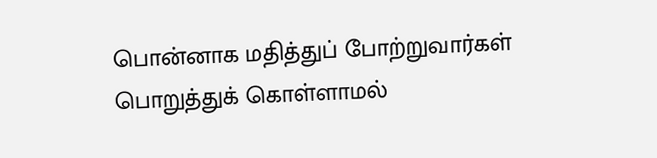பொன்னாக மதித்துப் போற்றுவார்கள் பொறுத்துக் கொள்ளாமல்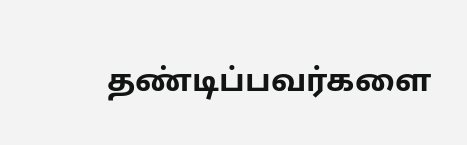தண்டிப்பவர்களை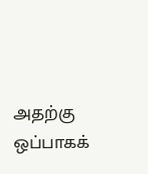அதற்கு ஒப்பாகக்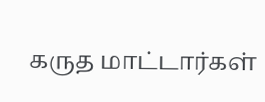கருத மாட்டார்கள்